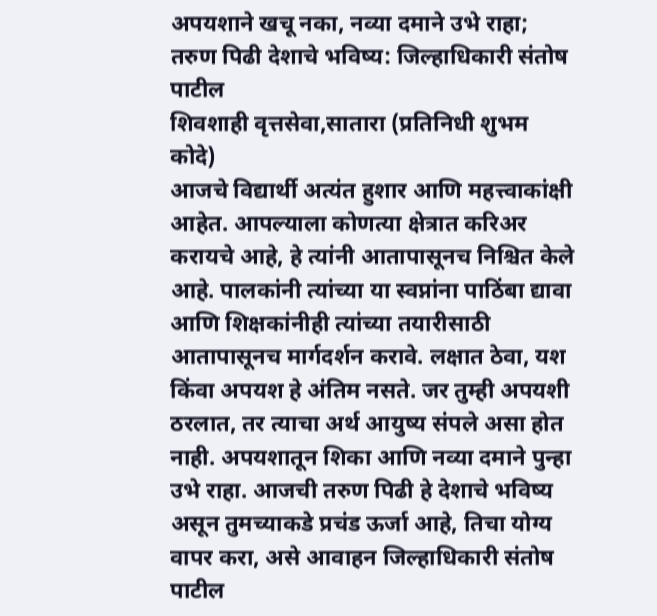अपयशाने खचू नका, नव्या दमाने उभे राहा; तरुण पिढी देशाचे भविष्य: जिल्हाधिकारी संतोष पाटील
शिवशाही वृत्तसेवा,सातारा (प्रतिनिधी शुभम कोदे)
आजचे विद्यार्थी अत्यंत हुशार आणि महत्त्वाकांक्षी आहेत. आपल्याला कोणत्या क्षेत्रात करिअर करायचे आहे, हे त्यांनी आतापासूनच निश्चित केले आहे. पालकांनी त्यांच्या या स्वप्नांना पाठिंबा द्यावा आणि शिक्षकांनीही त्यांच्या तयारीसाठी आतापासूनच मार्गदर्शन करावे. लक्षात ठेवा, यश किंवा अपयश हे अंतिम नसते. जर तुम्ही अपयशी ठरलात, तर त्याचा अर्थ आयुष्य संपले असा होत नाही. अपयशातून शिका आणि नव्या दमाने पुन्हा उभे राहा. आजची तरुण पिढी हे देशाचे भविष्य असून तुमच्याकडे प्रचंड ऊर्जा आहे, तिचा योग्य वापर करा, असे आवाहन जिल्हाधिकारी संतोष पाटील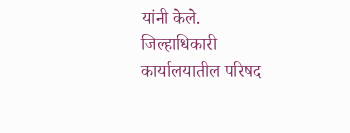यांनी केले.
जिल्हाधिकारी कार्यालयातील परिषद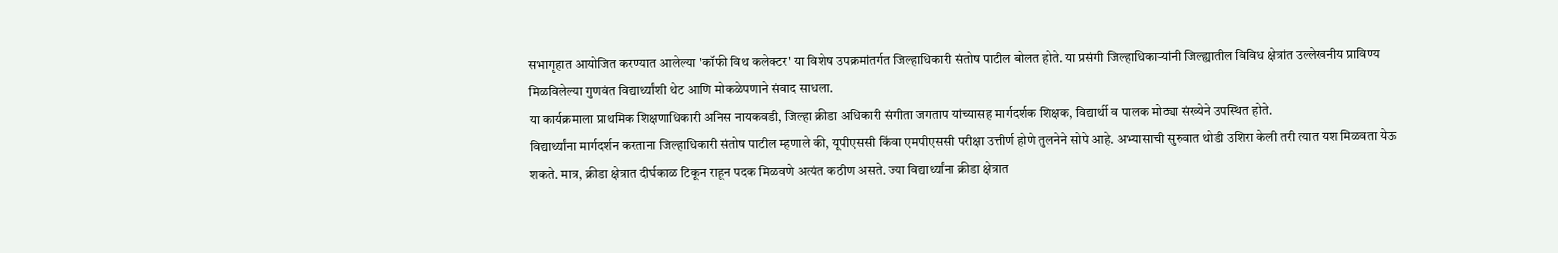सभागृहात आयोजित करण्यात आलेल्या 'कॉफी विथ कलेक्टर' या विशेष उपक्रमांतर्गत जिल्हाधिकारी संतोष पाटील बोलत होते. या प्रसंगी जिल्हाधिकाऱ्यांनी जिल्ह्यातील विविध क्षेत्रांत उल्लेखनीय प्राविण्य मिळविलेल्या गुणवंत विद्यार्थ्यांशी थेट आणि मोकळेपणाने संवाद साधला.
या कार्यक्रमाला प्राथमिक शिक्षणाधिकारी अनिस नायकवडी, जिल्हा क्रीडा अधिकारी संगीता जगताप यांच्यासह मार्गदर्शक शिक्षक, विद्यार्थी व पालक मोठ्या संख्येने उपस्थित होते.
विद्यार्थ्यांना मार्गदर्शन करताना जिल्हाधिकारी संतोष पाटील म्हणाले की, यूपीएससी किंवा एमपीएससी परीक्षा उत्तीर्ण होणे तुलनेने सोपे आहे. अभ्यासाची सुरुवात थोडी उशिरा केली तरी त्यात यश मिळवता येऊ शकते. मात्र, क्रीडा क्षेत्रात दीर्घकाळ टिकून राहून पदक मिळवणे अत्यंत कठीण असते. ज्या विद्यार्थ्यांना क्रीडा क्षेत्रात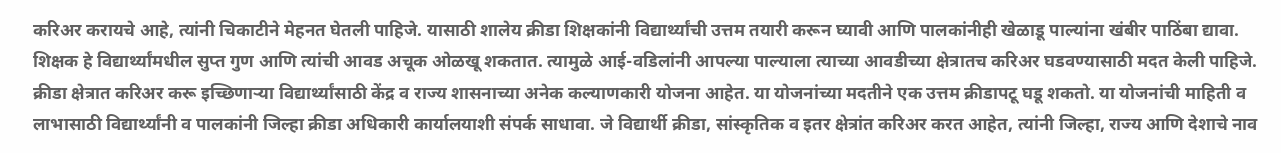करिअर करायचे आहे, त्यांनी चिकाटीने मेहनत घेतली पाहिजे. यासाठी शालेय क्रीडा शिक्षकांनी विद्यार्थ्यांची उत्तम तयारी करून घ्यावी आणि पालकांनीही खेळाडू पाल्यांना खंबीर पाठिंबा द्यावा.
शिक्षक हे विद्यार्थ्यांमधील सुप्त गुण आणि त्यांची आवड अचूक ओळखू शकतात. त्यामुळे आई-वडिलांनी आपल्या पाल्याला त्याच्या आवडीच्या क्षेत्रातच करिअर घडवण्यासाठी मदत केली पाहिजे. क्रीडा क्षेत्रात करिअर करू इच्छिणाऱ्या विद्यार्थ्यांसाठी केंद्र व राज्य शासनाच्या अनेक कल्याणकारी योजना आहेत. या योजनांच्या मदतीने एक उत्तम क्रीडापटू घडू शकतो. या योजनांची माहिती व लाभासाठी विद्यार्थ्यांनी व पालकांनी जिल्हा क्रीडा अधिकारी कार्यालयाशी संपर्क साधावा. जे विद्यार्थी क्रीडा, सांस्कृतिक व इतर क्षेत्रांत करिअर करत आहेत, त्यांनी जिल्हा, राज्य आणि देशाचे नाव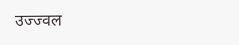उज्ज्वल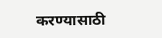करण्यासाठी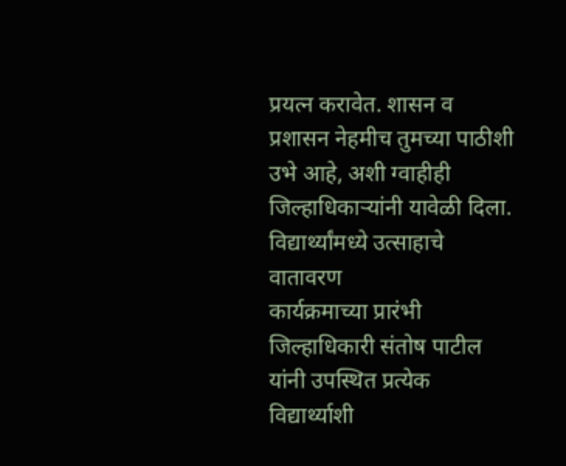प्रयत्न करावेत. शासन व प्रशासन नेहमीच तुमच्या पाठीशी उभे आहे, अशी ग्वाहीही जिल्हाधिकाऱ्यांनी यावेळी दिला.
विद्यार्थ्यांमध्ये उत्साहाचे वातावरण
कार्यक्रमाच्या प्रारंभी जिल्हाधिकारी संतोष पाटील यांनी उपस्थित प्रत्येक विद्यार्थ्याशी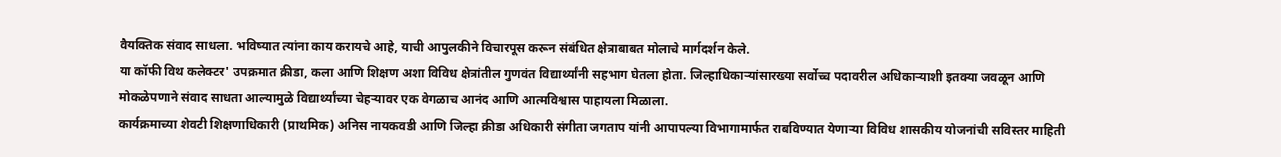वैयक्तिक संवाद साधला. भविष्यात त्यांना काय करायचे आहे, याची आपुलकीने विचारपूस करून संबंधित क्षेत्राबाबत मोलाचे मार्गदर्शन केले.
या कॉफी विथ कलेक्टर' उपक्रमात क्रीडा, कला आणि शिक्षण अशा विविध क्षेत्रांतील गुणवंत विद्यार्थ्यांनी सहभाग घेतला होता. जिल्हाधिकाऱ्यांसारख्या सर्वोच्च पदावरील अधिकाऱ्याशी इतक्या जवळून आणि मोकळेपणाने संवाद साधता आल्यामुळे विद्यार्थ्यांच्या चेहऱ्यावर एक वेगळाच आनंद आणि आत्मविश्वास पाहायला मिळाला.
कार्यक्रमाच्या शेवटी शिक्षणाधिकारी (प्राथमिक) अनिस नायकवडी आणि जिल्हा क्रीडा अधिकारी संगीता जगताप यांनी आपापल्या विभागामार्फत राबविण्यात येणाऱ्या विविध शासकीय योजनांची सविस्तर माहिती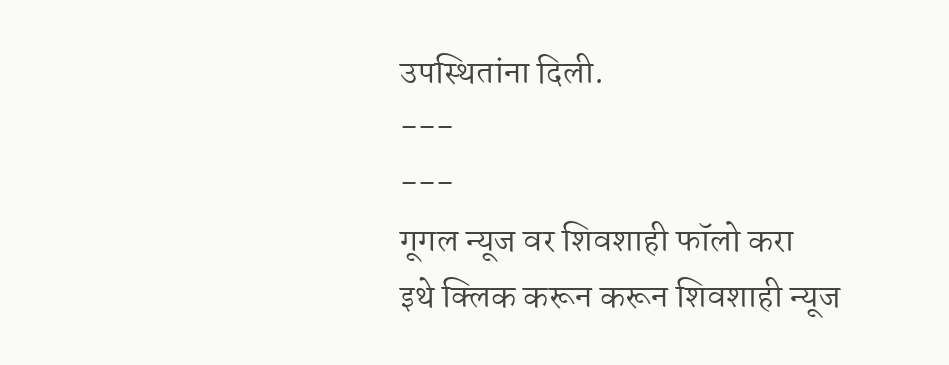उपस्थितांना दिली.
---
---
गूगल न्यूज वर शिवशाही फॉलो करा
इथे क्लिक करून करून शिवशाही न्यूज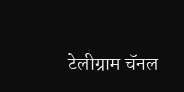टेलीग्राम चॅनल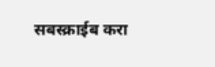सबस्क्राईब करा